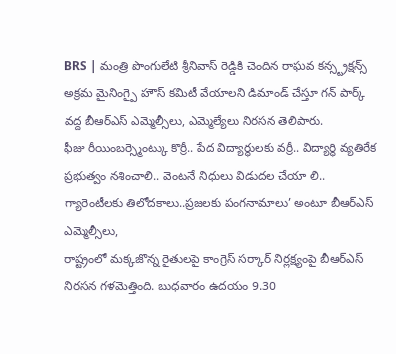BRS | మంత్రి పొంగులేటి శ్రీనివాస్ రెడ్డికి చెందిన రాఘవ కన్స్ట్రక్షన్స్ అక్రమ మైనింగ్పై హౌస్ కమిటీ వేయాలని డిమాండ్ చేస్తూ గన్ పార్క్ వద్ద బీఆర్ఎస్ ఎమ్మెల్సీలు, ఎమ్మెల్యేలు నిరసన తెలిపారు.
ఫీజు రీయింబర్స్మెంట్కు కొర్రీ.. పేద విద్యార్థులకు వర్రీ.. విద్యార్థి వ్యతిరేక ప్రభుత్వం నశించాలి.. వెంటనే నిధులు విడుదల చేయా లి.. గ్యారెంటీలకు తిలోదకాలు..ప్రజలకు పంగనామాలు’ అంటూ బీఆర్ఎస్ ఎమ్మెల్సీలు,
రాష్ట్రంలో మక్కజొన్న రైతులపై కాంగ్రెస్ సర్కార్ నిర్లక్ష్యంపై బీఆర్ఎస్ నిరసన గళమెత్తింది. బుధవారం ఉదయం 9.30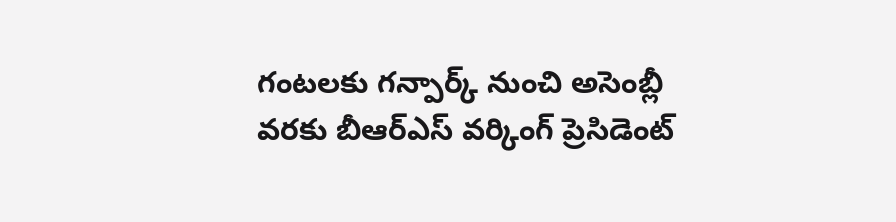గంటలకు గన్పార్క్ నుంచి అసెంబ్లీ వరకు బీఆర్ఎస్ వర్కింగ్ ప్రెసిడెంట్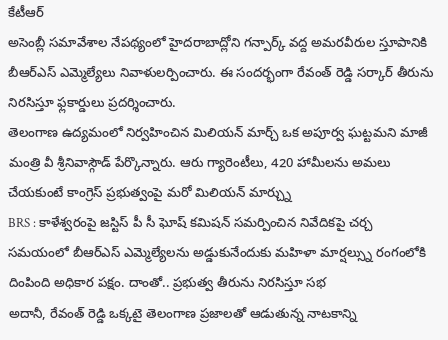కేటీఆర్
అసెంబ్లీ సమావేశాల నేపథ్యంలో హైదరాబాద్లోని గన్పార్క్ వద్ద అమరవీరుల స్తూపానికి బీఆర్ఎస్ ఎమ్మెల్యేలు నివాళులర్పించారు. ఈ సందర్భంగా రేవంత్ రెడ్డి సర్కార్ తీరును నిరసిస్తూ ఫ్లకార్డులు ప్రదర్శించారు.
తెలంగాణ ఉద్యమంలో నిర్వహించిన మిలియన్ మార్చ్ ఒక అపూర్వ ఘట్టమని మాజీ మంత్రి వీ శ్రీనివాస్గౌడ్ పేర్కొన్నారు. ఆరు గ్యారెంటీలు, 420 హామీలను అమలు చేయకుంటే కాంగ్రెస్ ప్రభుత్వంపై మరో మిలియన్ మార్చ్ను
BRS : కాళేశ్వరంపై జస్టిస్ పీ సీ ఘోష్ కమిషన్ సమర్పించిన నివేదికపై చర్చ సమయంలో బీఆర్ఎస్ ఎమ్మెల్యేలను అడ్డుకునేందుకు మహిళా మార్షల్స్ను రంగంలోకి దింపింది అధికార పక్షం. దాంతో.. ప్రభుత్వ తీరును నిరసిస్తూ సభ
అదానీ, రేవంత్ రెడ్డి ఒక్కటై తెలంగాణ ప్రజాలతో ఆడుతున్న నాటకాన్ని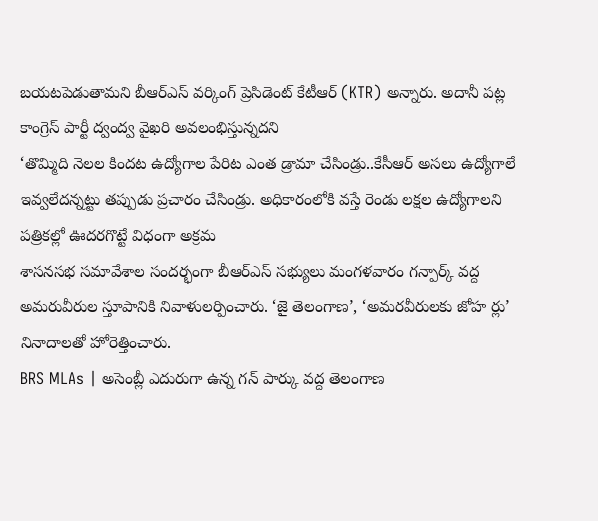బయటపెడుతామని బీఆర్ఎస్ వర్కింగ్ ప్రెసిడెంట్ కేటీఆర్ (KTR) అన్నారు. అదానీ పట్ల కాంగ్రెస్ పార్టీ ద్వంద్వ వైఖరి అవలంభిస్తున్నదని
‘తొమ్మిది నెలల కిందట ఉద్యోగాల పేరిట ఎంత డ్రామా చేసిండ్రు..కేసీఆర్ అసలు ఉద్యోగాలే ఇవ్వలేదన్నట్టు తప్పుడు ప్రచారం చేసిండ్రు. అధికారంలోకి వస్తే రెండు లక్షల ఉద్యోగాలని పత్రికల్లో ఊదరగొట్టే విధంగా అక్రమ
శాసనసభ సమావేశాల సందర్భంగా బీఆర్ఎస్ సభ్యులు మంగళవారం గన్పార్క్ వద్ద అమరువీరుల స్తూపానికి నివాళులర్పించారు. ‘జై తెలంగాణ’, ‘అమరవీరులకు జోహ ర్లు’ నినాదాలతో హోరెత్తించారు.
BRS MLAs | అసెంబ్లీ ఎదురుగా ఉన్న గన్ పార్కు వద్ద తెలంగాణ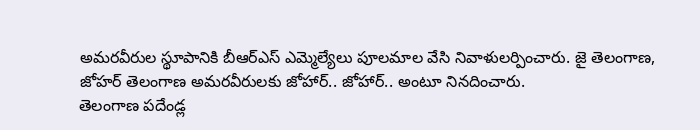అమరవీరుల స్థూపానికి బీఆర్ఎస్ ఎమ్మెల్యేలు పూలమాల వేసి నివాళులర్పించారు. జై తెలంగాణ, జోహర్ తెలంగాణ అమరవీరులకు జోహార్.. జోహార్.. అంటూ నినదించారు.
తెలంగాణ పదేండ్ల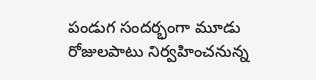పండుగ సందర్భంగా మూడు రోజులపాటు నిర్వహించనున్న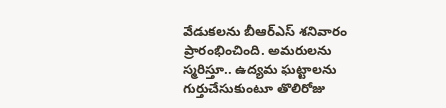వేడుకలను బీఆర్ఎస్ శనివారం ప్రారంభించింది. అమరులను స్మరిస్తూ.. ఉద్యమ ఘట్టాలను గుర్తుచేసుకుంటూ తొలిరోజు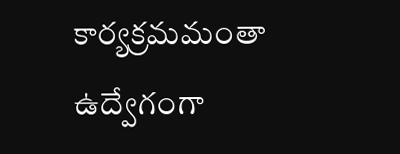కార్యక్రమమంతా ఉద్వేగంగా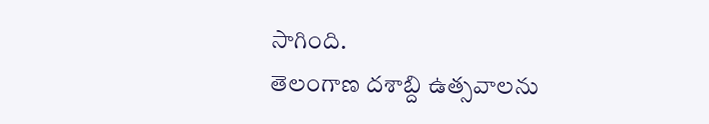సాగింది.
తెలంగాణ దశాబ్ది ఉత్సవాలను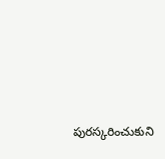పురస్కరించుకుని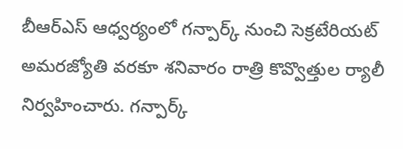బీఆర్ఎస్ ఆధ్వర్యంలో గన్పార్క్ నుంచి సెక్రటేరియట్ అమరజ్యోతి వరకూ శనివారం రాత్రి కొవ్వొత్తుల ర్యాలీ నిర్వహించారు. గన్పార్క్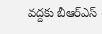వద్దకు బీఆర్ఎస్